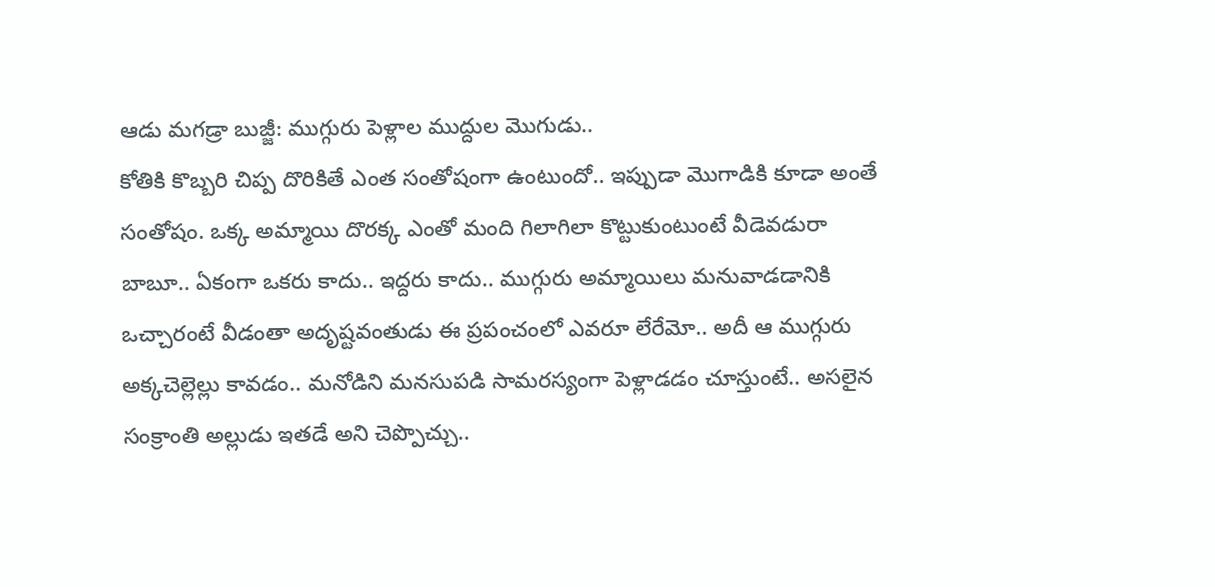ఆడు మగడ్రా బుజ్జీ: ముగ్గురు పెళ్లాల ముద్దుల మొగుడు..
కోతికి కొబ్బరి చిప్ప దొరికితే ఎంత సంతోషంగా ఉంటుందో.. ఇప్పుడా మొగాడికి కూడా అంతే సంతోషం. ఒక్క అమ్మాయి దొరక్క ఎంతో మంది గిలాగిలా కొట్టుకుంటుంటే వీడెవడురా బాబూ.. ఏకంగా ఒకరు కాదు.. ఇద్దరు కాదు.. ముగ్గురు అమ్మాయిలు మనువాడడానికి ఒచ్చారంటే వీడంతా అదృష్టవంతుడు ఈ ప్రపంచంలో ఎవరూ లేరేమో.. అదీ ఆ ముగ్గురు అక్కచెల్లెల్లు కావడం.. మనోడిని మనసుపడి సామరస్యంగా పెళ్లాడడం చూస్తుంటే.. అసలైన సంక్రాంతి అల్లుడు ఇతడే అని చెప్పొచ్చు..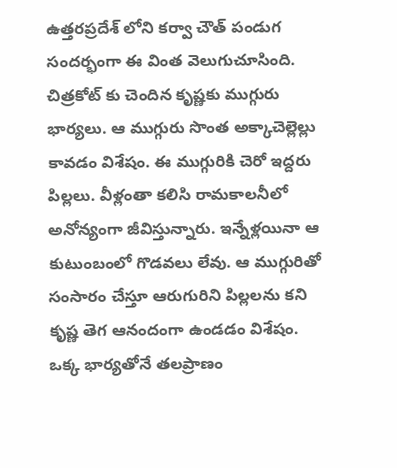ఉత్తరప్రదేశ్ లోని కర్వా చౌత్ పండుగ సందర్భంగా ఈ వింత వెలుగుచూసింది. చిత్రకోట్ కు చెందిన కృష్ణకు ముగ్గురు భార్యలు. ఆ ముగ్గురు సొంత అక్కాచెల్లెల్లు కావడం విశేషం. ఈ ముగ్గురికి చెరో ఇద్దరు పిల్లలు. వీళ్లంతా కలిసి రామకాలనీలో అనోన్యంగా జీవిస్తున్నారు. ఇన్నేళ్లయినా ఆ కుటుంబంలో గొడవలు లేవు. ఆ ముగ్గురితో సంసారం చేస్తూ ఆరుగురిని పిల్లలను కని కృష్ణ తెగ ఆనందంగా ఉండడం విశేషం. ఒక్క భార్యతోనే తలప్రాణం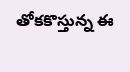తోకకొస్తున్న ఈ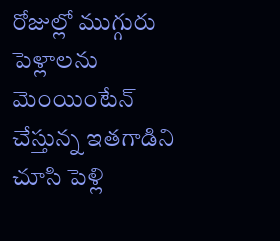రోజుల్లో ముగ్గురు పెళ్లాలను మెంయింటేన్ చేస్తున్న ఇతగాడిని చూసి పెళ్లి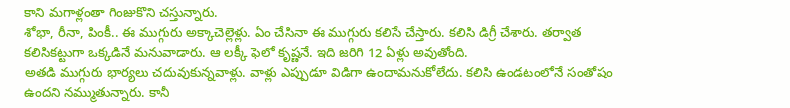కాని మగాళ్లంతా గింజుకొని చస్తున్నారు.
శోభా, రీనా, పింకీ.. ఈ ముగ్గురు అక్కాచెల్లెళ్లు. ఏం చేసినా ఈ ముగ్గురు కలిసే చేస్తారు. కలిసి డిగ్రీ చేశారు. తర్వాత కలిసికట్టుగా ఒక్కడినే మనువాడారు. ఆ లక్కీ ఫెలో కృష్ణనే. ఇది జరిగి 12 ఏళ్లు అవుతోంది.
అతడి ముగ్గురు భార్యలు చదువుకున్నవాళ్లు. వాళ్లు ఎప్పుడూ విడిగా ఉందామనుకోలేదు. కలిసి ఉండటంలోనే సంతోషం ఉందని నమ్ముతున్నారు. కానీ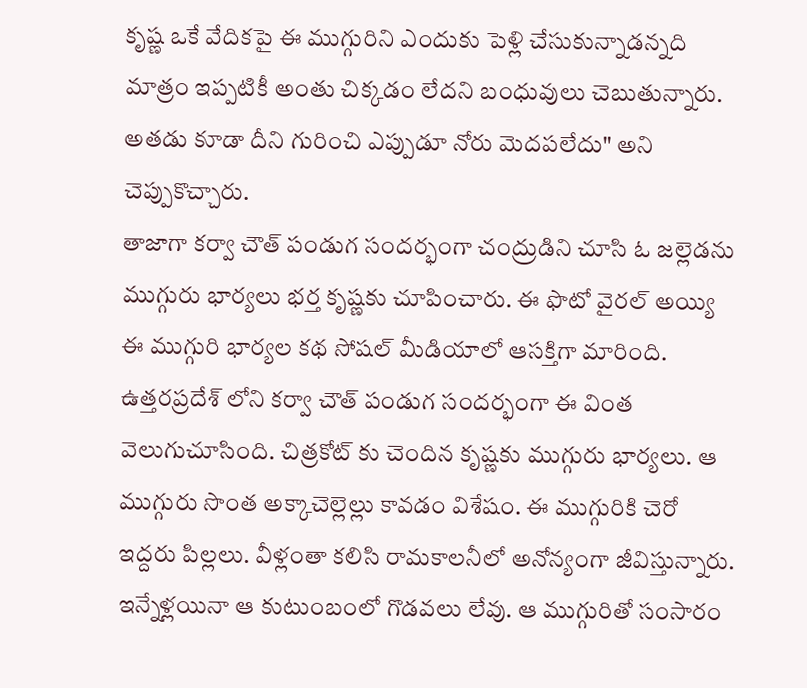కృష్ణ ఒకే వేదికపై ఈ ముగ్గురిని ఎందుకు పెళ్లి చేసుకున్నాడన్నది మాత్రం ఇప్పటికీ అంతు చిక్కడం లేదని బంధువులు చెబుతున్నారు. అతడు కూడా దీని గురించి ఎప్పుడూ నోరు మెదపలేదు" అని చెప్పుకొచ్చారు.
తాజాగా కర్వా చౌత్ పండుగ సందర్భంగా చంద్రుడిని చూసి ఓ జల్లెడను ముగ్గురు భార్యలు భర్త కృష్ణకు చూపించారు. ఈ ఫొటో వైరల్ అయ్యి ఈ ముగ్గురి భార్యల కథ సోషల్ మీడియాలో ఆసక్తిగా మారింది.
ఉత్తరప్రదేశ్ లోని కర్వా చౌత్ పండుగ సందర్భంగా ఈ వింత వెలుగుచూసింది. చిత్రకోట్ కు చెందిన కృష్ణకు ముగ్గురు భార్యలు. ఆ ముగ్గురు సొంత అక్కాచెల్లెల్లు కావడం విశేషం. ఈ ముగ్గురికి చెరో ఇద్దరు పిల్లలు. వీళ్లంతా కలిసి రామకాలనీలో అనోన్యంగా జీవిస్తున్నారు. ఇన్నేళ్లయినా ఆ కుటుంబంలో గొడవలు లేవు. ఆ ముగ్గురితో సంసారం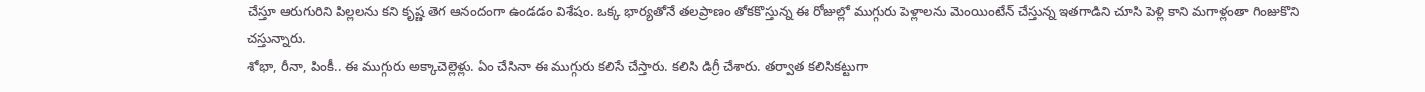చేస్తూ ఆరుగురిని పిల్లలను కని కృష్ణ తెగ ఆనందంగా ఉండడం విశేషం. ఒక్క భార్యతోనే తలప్రాణం తోకకొస్తున్న ఈ రోజుల్లో ముగ్గురు పెళ్లాలను మెంయింటేన్ చేస్తున్న ఇతగాడిని చూసి పెళ్లి కాని మగాళ్లంతా గింజుకొని చస్తున్నారు.
శోభా, రీనా, పింకీ.. ఈ ముగ్గురు అక్కాచెల్లెళ్లు. ఏం చేసినా ఈ ముగ్గురు కలిసే చేస్తారు. కలిసి డిగ్రీ చేశారు. తర్వాత కలిసికట్టుగా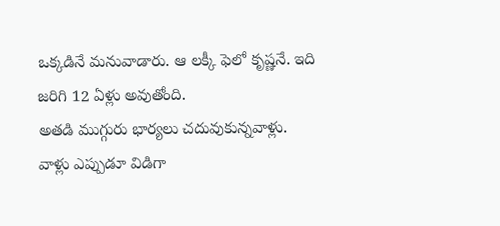ఒక్కడినే మనువాడారు. ఆ లక్కీ ఫెలో కృష్ణనే. ఇది జరిగి 12 ఏళ్లు అవుతోంది.
అతడి ముగ్గురు భార్యలు చదువుకున్నవాళ్లు. వాళ్లు ఎప్పుడూ విడిగా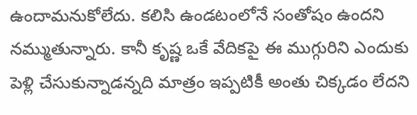ఉందామనుకోలేదు. కలిసి ఉండటంలోనే సంతోషం ఉందని నమ్ముతున్నారు. కానీ కృష్ణ ఒకే వేదికపై ఈ ముగ్గురిని ఎందుకు పెళ్లి చేసుకున్నాడన్నది మాత్రం ఇప్పటికీ అంతు చిక్కడం లేదని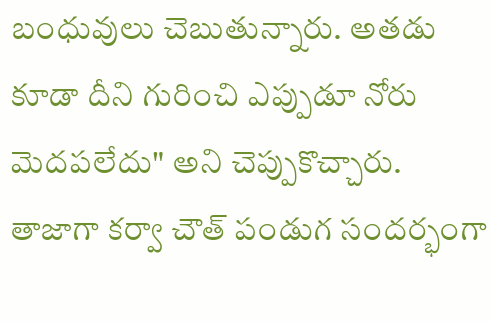బంధువులు చెబుతున్నారు. అతడు కూడా దీని గురించి ఎప్పుడూ నోరు మెదపలేదు" అని చెప్పుకొచ్చారు.
తాజాగా కర్వా చౌత్ పండుగ సందర్భంగా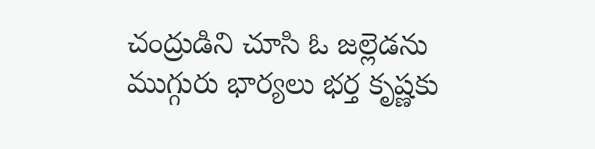చంద్రుడిని చూసి ఓ జల్లెడను ముగ్గురు భార్యలు భర్త కృష్ణకు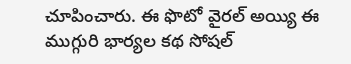చూపించారు. ఈ ఫొటో వైరల్ అయ్యి ఈ ముగ్గురి భార్యల కథ సోషల్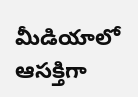మీడియాలో ఆసక్తిగా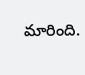మారింది.